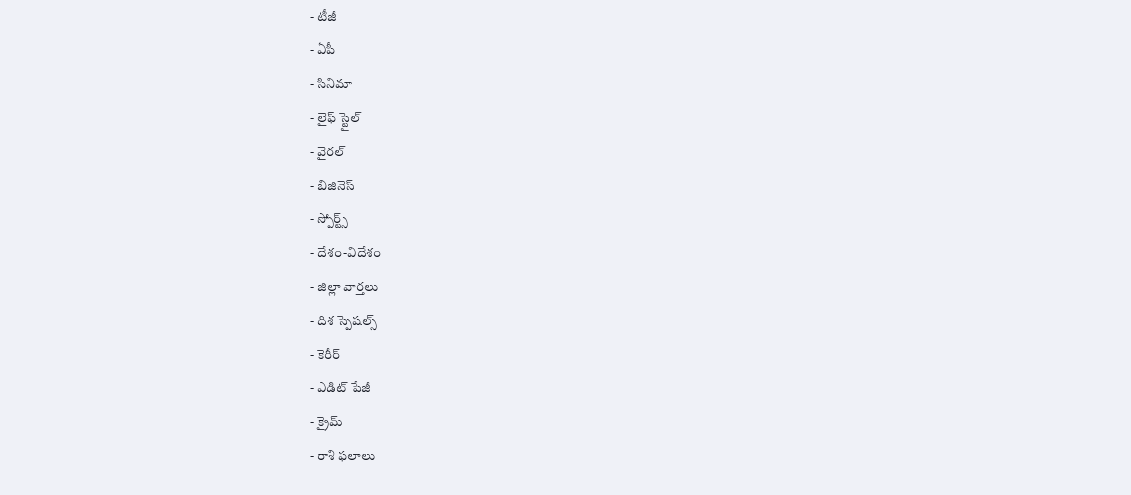- టీజీ
- ఏపీ
- సినిమా
- లైఫ్ స్టైల్
- వైరల్
- బిజినెస్
- స్పోర్ట్స్
- దేశం-విదేశం
- జిల్లా వార్తలు
- దిశ స్పెషల్స్
- కెరీర్
- ఎడిట్ పేజీ
- క్రైమ్
- రాశి ఫలాలు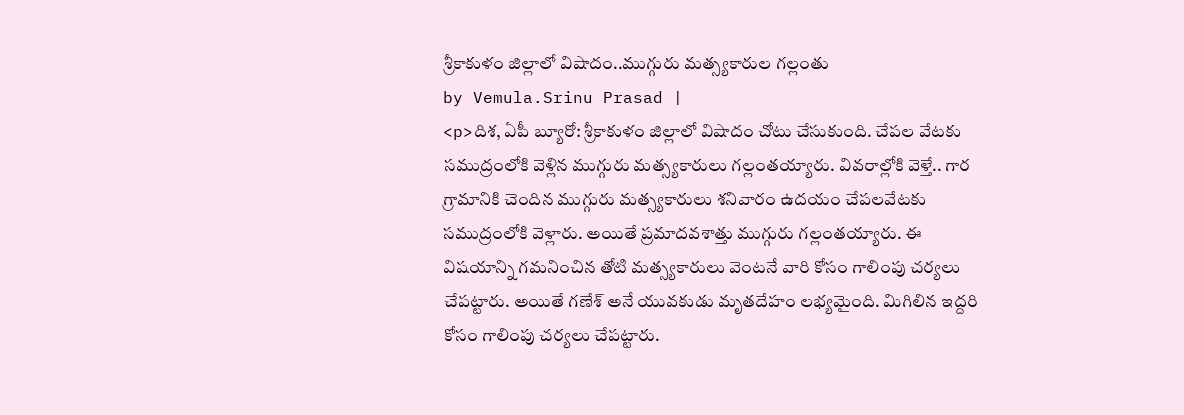శ్రీకాకుళం జిల్లాలో విషాదం..ముగ్గురు మత్స్యకారుల గల్లంతు
by Vemula.Srinu Prasad |
<p>దిశ, ఏపీ బ్యూరో: శ్రీకాకుళం జిల్లాలో విషాదం చోటు చేసుకుంది. చేపల వేటకు సముద్రంలోకి వెళ్లిన ముగ్గురు మత్స్యకారులు గల్లంతయ్యారు. వివరాల్లోకి వెళ్తే.. గార గ్రామానికి చెందిన ముగ్గురు మత్స్యకారులు శనివారం ఉదయం చేపలవేటకు సముద్రంలోకి వెళ్లారు. అయితే ప్రమాదవశాత్తు ముగ్గురు గల్లంతయ్యారు. ఈ విషయాన్ని గమనించిన తోటి మత్స్యకారులు వెంటనే వారి కోసం గాలింపు చర్యలు చేపట్టారు. అయితే గణేశ్ అనే యువకుడు మృతదేహం లభ్యమైంది. మిగిలిన ఇద్దరి కోసం గాలింపు చర్యలు చేపట్టారు.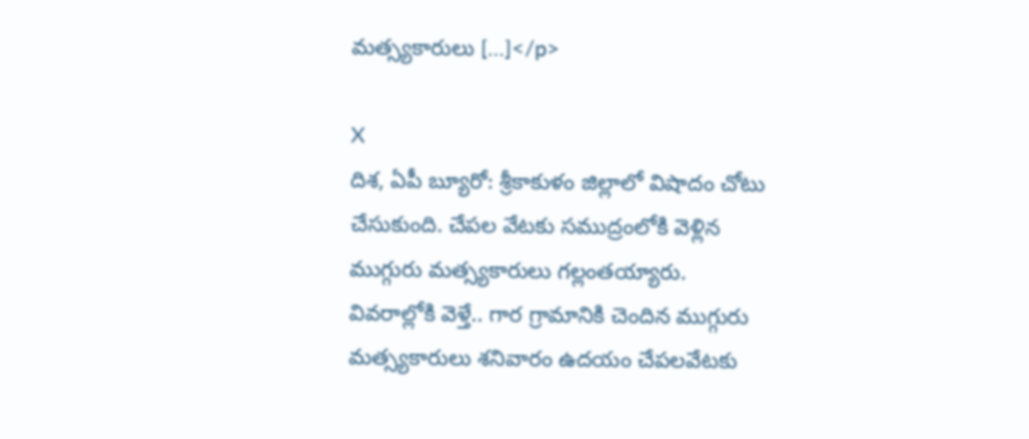మత్స్యకారులు […]</p>

X
దిశ, ఏపీ బ్యూరో: శ్రీకాకుళం జిల్లాలో విషాదం చోటు చేసుకుంది. చేపల వేటకు సముద్రంలోకి వెళ్లిన ముగ్గురు మత్స్యకారులు గల్లంతయ్యారు. వివరాల్లోకి వెళ్తే.. గార గ్రామానికి చెందిన ముగ్గురు మత్స్యకారులు శనివారం ఉదయం చేపలవేటకు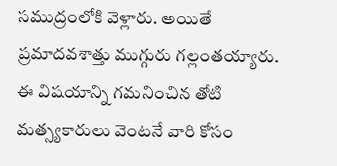సముద్రంలోకి వెళ్లారు. అయితే ప్రమాదవశాత్తు ముగ్గురు గల్లంతయ్యారు. ఈ విషయాన్ని గమనించిన తోటి మత్స్యకారులు వెంటనే వారి కోసం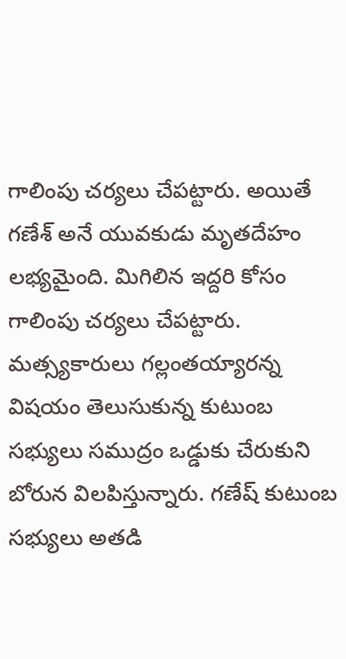గాలింపు చర్యలు చేపట్టారు. అయితే గణేశ్ అనే యువకుడు మృతదేహం లభ్యమైంది. మిగిలిన ఇద్దరి కోసం గాలింపు చర్యలు చేపట్టారు. మత్స్యకారులు గల్లంతయ్యారన్న విషయం తెలుసుకున్న కుటుంబ సభ్యులు సముద్రం ఒడ్డుకు చేరుకుని బోరున విలపిస్తున్నారు. గణేష్ కుటుంబ సభ్యులు అతడి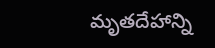మృతదేహాన్ని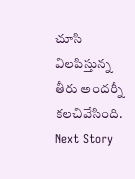చూసి విలపిస్తున్న తీరు అందర్నీ కలచివేసింది.
Next Story